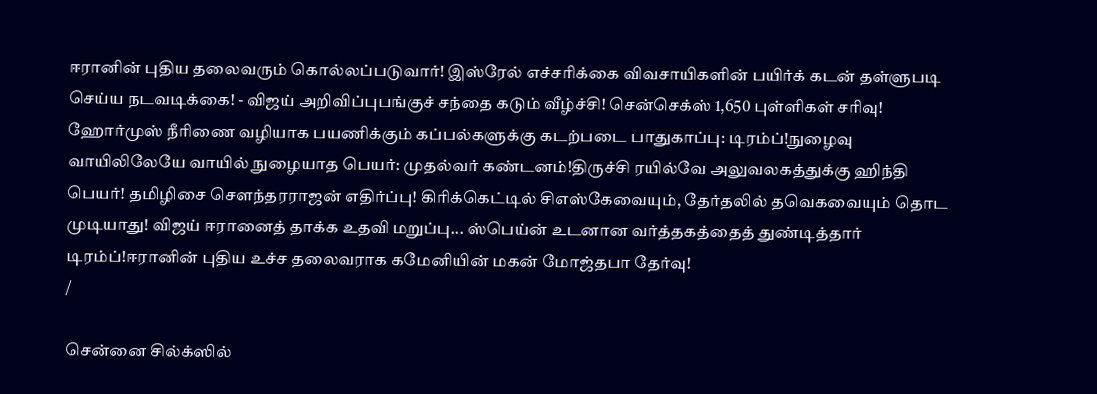ஈரானின் புதிய தலைவரும் கொல்லப்படுவார்! இஸ்ரேல் எச்சரிக்கை விவசாயிகளின் பயிர்க் கடன் தள்ளுபடி செய்ய நடவடிக்கை! - விஜய் அறிவிப்புபங்குச் சந்தை கடும் வீழ்ச்சி! சென்செக்ஸ் 1,650 புள்ளிகள் சரிவு! ஹோர்முஸ் நீரிணை வழியாக பயணிக்கும் கப்பல்களுக்கு கடற்படை பாதுகாப்பு: டிரம்ப்!நுழைவு வாயிலிலேயே வாயில் நுழையாத பெயர்: முதல்வர் கண்டனம்!திருச்சி ரயில்வே அலுவலகத்துக்கு ஹிந்தி பெயர்! தமிழிசை செளந்தரராஜன் எதிர்ப்பு! கிரிக்கெட்டில் சிஎஸ்கேவையும், தேர்தலில் தவெகவையும் தொட முடியாது! விஜய் ஈரானைத் தாக்க உதவி மறுப்பு... ஸ்பெய்ன் உடனான வர்த்தகத்தைத் துண்டித்தார் டிரம்ப்!ஈரானின் புதிய உச்ச தலைவராக கமேனியின் மகன் மோஜ்தபா தேர்வு!
/

சென்னை சில்க்ஸில்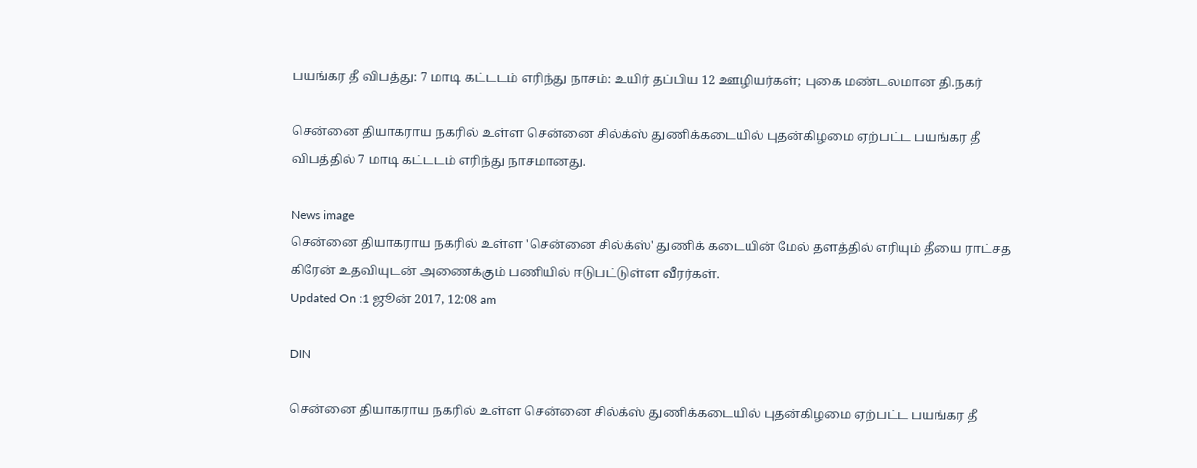பயங்கர தீ விபத்து: 7 மாடி கட்டடம் எரிந்து நாசம்: உயிர் தப்பிய 12 ஊழியர்கள்; புகை மண்டலமான தி.நகர்

சென்னை தியாகராய நகரில் உள்ள சென்னை சில்க்ஸ் துணிக்கடையில் புதன்கிழமை ஏற்பட்ட பயங்கர தீ விபத்தில் 7 மாடி கட்டடம் எரிந்து நாசமானது.

News image
சென்னை தியாகராய நகரில் உள்ள 'சென்னை சில்க்ஸ்' துணிக் கடையின் மேல் தளத்தில் எரியும் தீயை ராட்சத கிரேன் உதவியுடன் அணைக்கும் பணியில் ஈடுபட்டுள்ள வீரர்கள்.
Updated On :1 ஜூன் 2017, 12:08 am

DIN

சென்னை தியாகராய நகரில் உள்ள சென்னை சில்க்ஸ் துணிக்கடையில் புதன்கிழமை ஏற்பட்ட பயங்கர தீ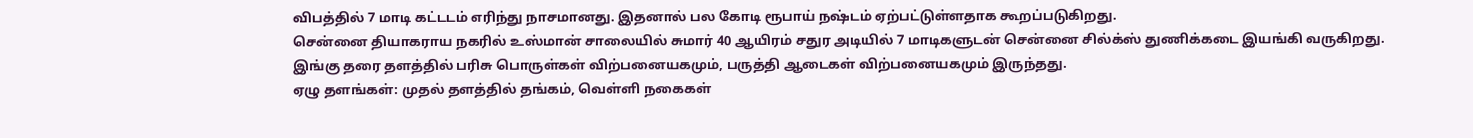விபத்தில் 7 மாடி கட்டடம் எரிந்து நாசமானது. இதனால் பல கோடி ரூபாய் நஷ்டம் ஏற்பட்டுள்ளதாக கூறப்படுகிறது.
சென்னை தியாகராய நகரில் உஸ்மான் சாலையில் சுமார் 40 ஆயிரம் சதுர அடியில் 7 மாடிகளுடன் சென்னை சில்க்ஸ் துணிக்கடை இயங்கி வருகிறது. இங்கு தரை தளத்தில் பரிசு பொருள்கள் விற்பனையகமும், பருத்தி ஆடைகள் விற்பனையகமும் இருந்தது.
ஏழு தளங்கள்: முதல் தளத்தில் தங்கம், வெள்ளி நகைகள்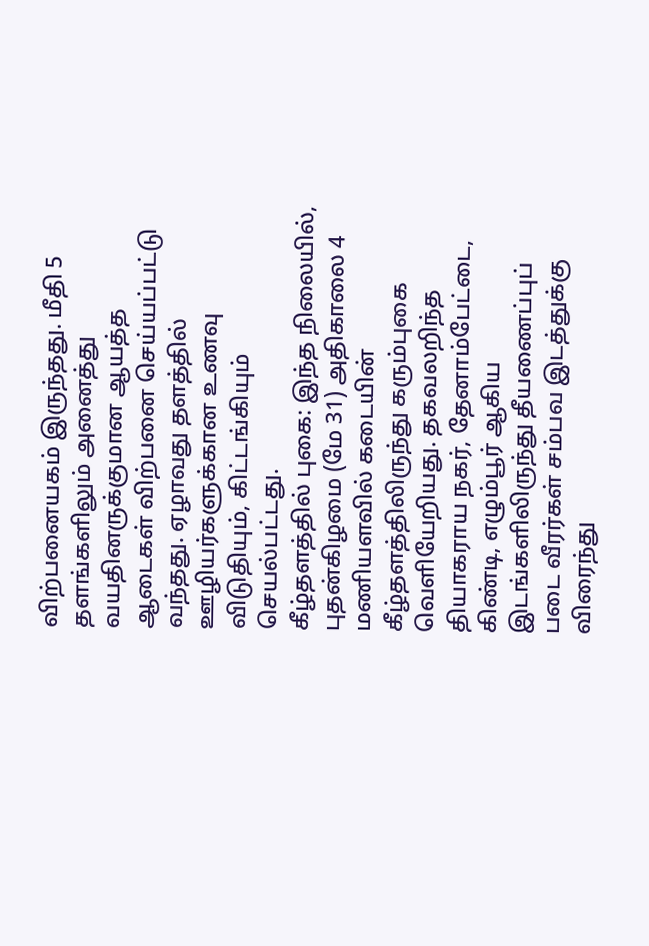விற்பனையகம் இருந்தது. மீதி 5 தளங்களிலும் அனைத்து வயதினருக்குமான ஆயத்த ஆடைகள் விற்பனை செய்யப்பட்டு வந்தது. ஏழாவது தளத்தில் ஊழியர்களுக்கான உணவு விடுதியும், கிட்டங்கியும் செயல்பட்டது.
கீழ்தளத்தில் புகை: இந்த நிலையில், புதன்கிழமை (மே 31) அதிகாலை 4 மணியளவில் கடையின் கீழ்தளத்திலிருந்து கரும்புகை வெளியேறியது. தகவலறிந்த தியாகராய நகர், தேனாம்பேட்டை, கிண்டி, எழும்பூர் ஆகிய இடங்களிலிருந்து தீயணைப்புப் படை வீரர்கள் சம்பவ இடத்துக்கு விரைந்து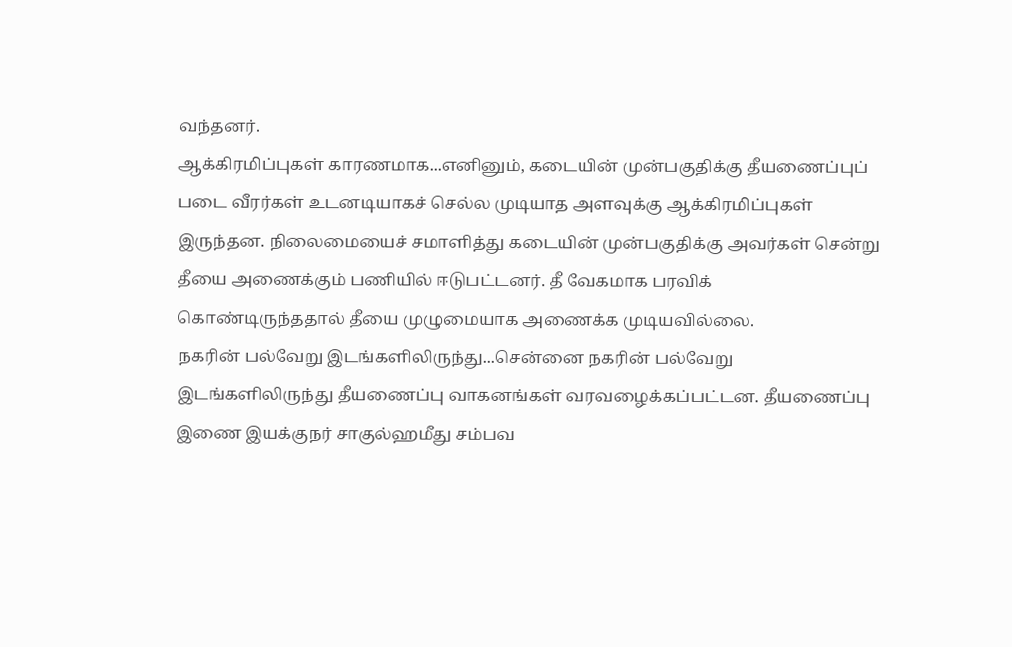வந்தனர்.
ஆக்கிரமிப்புகள் காரணமாக...எனினும், கடையின் முன்பகுதிக்கு தீயணைப்புப் படை வீரர்கள் உடனடியாகச் செல்ல முடியாத அளவுக்கு ஆக்கிரமிப்புகள் இருந்தன. நிலைமையைச் சமாளித்து கடையின் முன்பகுதிக்கு அவர்கள் சென்று தீயை அணைக்கும் பணியில் ஈடுபட்டனர். தீ வேகமாக பரவிக் கொண்டிருந்ததால் தீயை முழுமையாக அணைக்க முடியவில்லை.
நகரின் பல்வேறு இடங்களிலிருந்து...சென்னை நகரின் பல்வேறு இடங்களிலிருந்து தீயணைப்பு வாகனங்கள் வரவழைக்கப்பட்டன. தீயணைப்பு இணை இயக்குநர் சாகுல்ஹமீது சம்பவ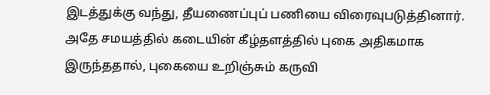இடத்துக்கு வந்து, தீயணைப்புப் பணியை விரைவுபடுத்தினார். அதே சமயத்தில் கடையின் கீழ்தளத்தில் புகை அதிகமாக இருந்ததால், புகையை உறிஞ்சும் கருவி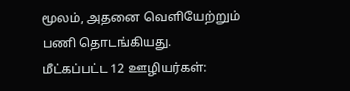மூலம், அதனை வெளியேற்றும் பணி தொடங்கியது.
மீட்கப்பட்ட 12 ஊழியர்கள்: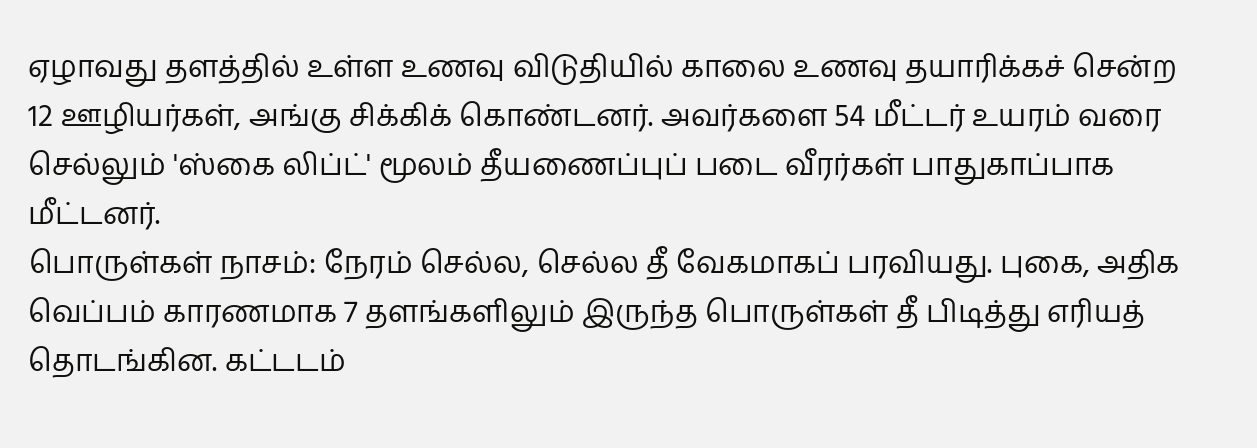ஏழாவது தளத்தில் உள்ள உணவு விடுதியில் காலை உணவு தயாரிக்கச் சென்ற 12 ஊழியர்கள், அங்கு சிக்கிக் கொண்டனர். அவர்களை 54 மீட்டர் உயரம் வரை செல்லும் 'ஸ்கை லிப்ட்' மூலம் தீயணைப்புப் படை வீரர்கள் பாதுகாப்பாக மீட்டனர்.
பொருள்கள் நாசம்: நேரம் செல்ல, செல்ல தீ வேகமாகப் பரவியது. புகை, அதிக வெப்பம் காரணமாக 7 தளங்களிலும் இருந்த பொருள்கள் தீ பிடித்து எரியத் தொடங்கின. கட்டடம்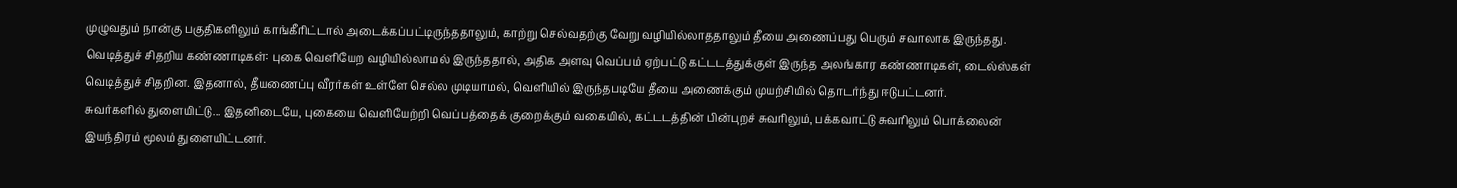முழுவதும் நான்கு பகுதிகளிலும் காங்கீரிட்டால் அடைக்கப்பட்டிருந்ததாலும், காற்று செல்வதற்கு வேறு வழியில்லாததாலும் தீயை அணைப்பது பெரும் சவாலாக இருந்தது.
வெடித்துச் சிதறிய கண்ணாடிகள்: புகை வெளியேற வழியில்லாமல் இருந்ததால், அதிக அளவு வெப்பம் ஏற்பட்டு கட்டடத்துக்குள் இருந்த அலங்கார கண்ணாடிகள், டைல்ஸ்கள் வெடித்துச் சிதறின. இதனால், தீயணைப்பு வீரர்கள் உள்ளே செல்ல முடியாமல், வெளியில் இருந்தபடியே தீயை அணைக்கும் முயற்சியில் தொடர்ந்து ஈடுபட்டனர்.
சுவர்களில் துளையிட்டு... இதனிடையே, புகையை வெளியேற்றி வெப்பத்தைக் குறைக்கும் வகையில், கட்டடத்தின் பின்புறச் சுவரிலும், பக்கவாட்டு சுவரிலும் பொக்லைன் இயந்திரம் மூலம் துளையிட்டனர்.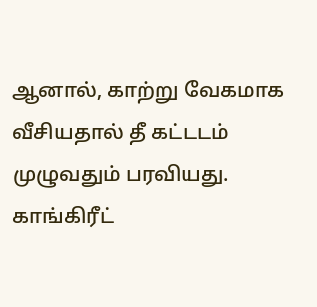ஆனால், காற்று வேகமாக வீசியதால் தீ கட்டடம் முழுவதும் பரவியது.
காங்கிரீட்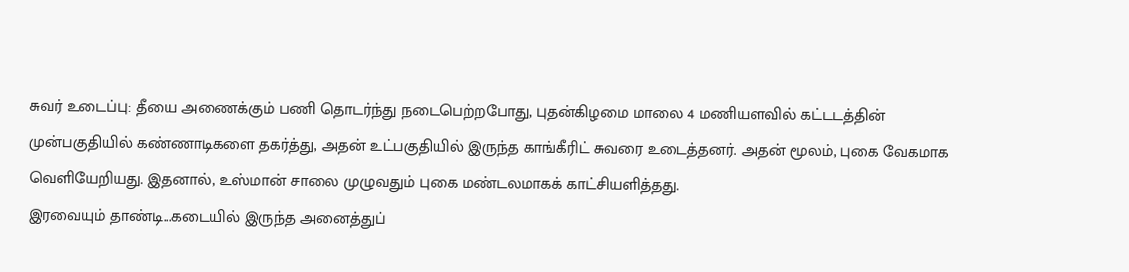சுவர் உடைப்பு: தீயை அணைக்கும் பணி தொடர்ந்து நடைபெற்றபோது, புதன்கிழமை மாலை 4 மணியளவில் கட்டடத்தின் முன்பகுதியில் கண்ணாடிகளை தகர்த்து, அதன் உட்பகுதியில் இருந்த காங்கீரிட் சுவரை உடைத்தனர். அதன் மூலம், புகை வேகமாக வெளியேறியது. இதனால், உஸ்மான் சாலை முழுவதும் புகை மண்டலமாகக் காட்சியளித்தது.
இரவையும் தாண்டி...கடையில் இருந்த அனைத்துப்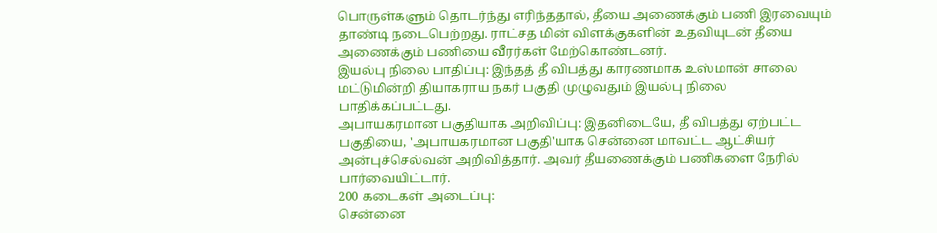பொருள்களும் தொடர்ந்து எரிந்ததால், தீயை அணைக்கும் பணி இரவையும் தாண்டி நடைபெற்றது. ராட்சத மின் விளக்குகளின் உதவியுடன் தீயை அணைக்கும் பணியை வீரர்கள் மேற்கொண்டனர்.
இயல்பு நிலை பாதிப்பு: இந்தத் தீ விபத்து காரணமாக உஸ்மான் சாலை மட்டுமின்றி தியாகராய நகர் பகுதி முழுவதும் இயல்பு நிலை பாதிக்கப்பட்டது.
அபாயகரமான பகுதியாக அறிவிப்பு: இதனிடையே, தீ விபத்து ஏற்பட்ட பகுதியை, 'அபாயகரமான பகுதி'யாக சென்னை மாவட்ட ஆட்சியர் அன்புச்செல்வன் அறிவித்தார். அவர் தீயணைக்கும் பணிகளை நேரில் பார்வையிட்டார்.
200 கடைகள் அடைப்பு:
சென்னை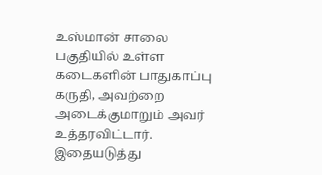உஸ்மான் சாலை பகுதியில் உள்ள கடைகளின் பாதுகாப்பு கருதி, அவற்றை அடைக்குமாறும் அவர் உத்தரவிட்டார். இதையடுத்து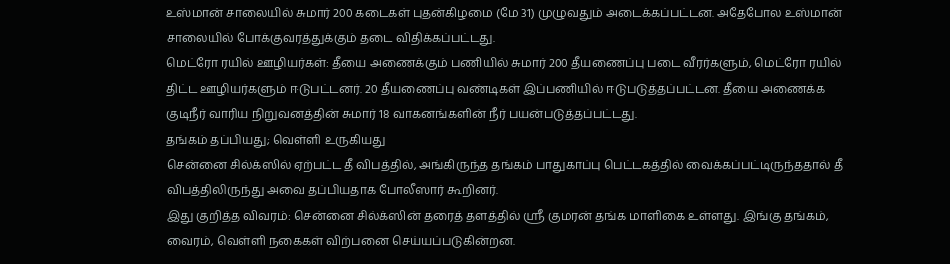உஸ்மான் சாலையில் சுமார் 200 கடைகள் புதன்கிழமை (மே 31) முழுவதும் அடைக்கப்பட்டன. அதேபோல உஸ்மான் சாலையில் போக்குவரத்துக்கும் தடை விதிக்கப்பட்டது.
மெட்ரோ ரயில் ஊழியர்கள்: தீயை அணைக்கும் பணியில் சுமார் 200 தீயணைப்பு படை வீரர்களும், மெட்ரோ ரயில் திட்ட ஊழியர்களும் ஈடுபட்டனர். 20 தீயணைப்பு வண்டிகள் இப்பணியில் ஈடுபடுத்தப்பட்டன. தீயை அணைக்க குடிநீர் வாரிய நிறுவனத்தின் சுமார் 18 வாகனங்களின் நீர் பயன்படுத்தப்பட்டது.
தங்கம் தப்பியது; வெள்ளி உருகியது
சென்னை சில்க்ஸில் ஏற்பட்ட தீ விபத்தில், அங்கிருந்த தங்கம் பாதுகாப்பு பெட்டகத்தில் வைக்கப்பட்டிருந்ததால் தீ விபத்திலிருந்து அவை தப்பியதாக போலீஸார் கூறினர்.
இது குறித்த விவரம்: சென்னை சில்க்ஸின் தரைத் தளத்தில் ஸ்ரீ குமரன் தங்க மாளிகை உள்ளது. இங்கு தங்கம், வைரம், வெள்ளி நகைகள் விற்பனை செய்யப்படுகின்றன.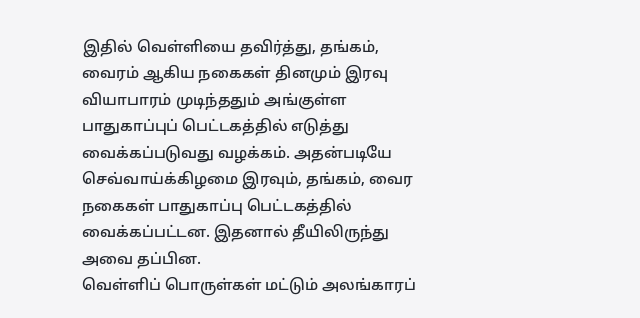இதில் வெள்ளியை தவிர்த்து, தங்கம், வைரம் ஆகிய நகைகள் தினமும் இரவு வியாபாரம் முடிந்ததும் அங்குள்ள பாதுகாப்புப் பெட்டகத்தில் எடுத்து வைக்கப்படுவது வழக்கம். அதன்படியே செவ்வாய்க்கிழமை இரவும், தங்கம், வைர நகைகள் பாதுகாப்பு பெட்டகத்தில் வைக்கப்பட்டன. இதனால் தீயிலிருந்து அவை தப்பின.
வெள்ளிப் பொருள்கள் மட்டும் அலங்காரப்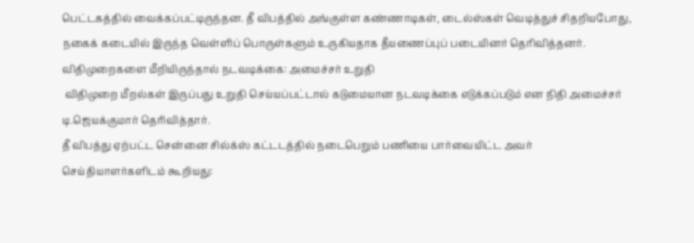பெட்டகத்தில் வைக்கப்பட்டிருந்தன. தீ விபத்தில் அங்குள்ள கண்ணாடிகள், டைல்ஸ்கள் வெடித்துச் சிதறியபோது, நகைக் கடையில் இருந்த வெள்ளிப் பொருள்களும் உருகியதாக தீயணைப்புப் படையினர் தெரிவித்தனர்.
விதிமுறைகளை மீறியிருந்தால் நடவடிக்கை: அமைச்சர் உறுதி
 விதிமுறை மீறல்கள் இருப்பது உறுதி செய்யப்பட்டால் கடுமையான நடவடிக்கை எடுக்கப்படும் என நிதி அமைச்சர் டி.ஜெயக்குமார் தெரிவித்தார்.
தீ விபத்து ஏற்பட்ட சென்னை சில்க்ஸ் கட்டடத்தில் நடைபெறும் பணியை பார்வையிட்ட அவர் செய்தியாளர்களிடம் கூறியது: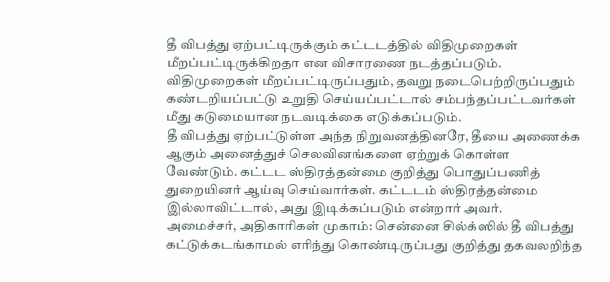தீ விபத்து ஏற்பட்டிருக்கும் கட்டடத்தில் விதிமுறைகள் மீறப்பட்டிருக்கிறதா என விசாரணை நடத்தப்படும். விதிமுறைகள் மீறப்பட்டிருப்பதும், தவறு நடைபெற்றிருப்பதும் கண்டறியப்பட்டு உறுதி செய்யப்பட்டால் சம்பந்தப்பட்டவர்கள் மீது கடுமையான நடவடிக்கை எடுக்கப்படும்.
தீ விபத்து ஏற்பட்டுள்ள அந்த நிறுவனத்தினரே, தீயை அணைக்க ஆகும் அனைத்துச் செலவினங்களை ஏற்றுக் கொள்ள வேண்டும். கட்டட ஸ்திரத்தன்மை குறித்து பொதுப்பணித் துறையினர் ஆய்வு செய்வார்கள். கட்டடம் ஸ்திரத்தன்மை இல்லாவிட்டால், அது இடிக்கப்படும் என்றார் அவர்.
அமைச்சர், அதிகாரிகள் முகாம்: சென்னை சில்க்ஸில் தீ விபத்து கட்டுக்கடங்காமல் எரிந்து கொண்டிருப்பது குறித்து தகவலறிந்த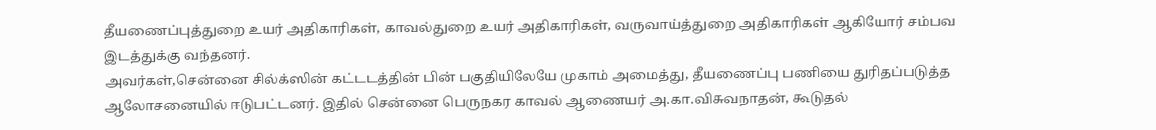தீயணைப்புத்துறை உயர் அதிகாரிகள், காவல்துறை உயர் அதிகாரிகள், வருவாய்த்துறை அதிகாரிகள் ஆகியோர் சம்பவ இடத்துக்கு வந்தனர்.
அவர்கள்,சென்னை சில்க்ஸின் கட்டடத்தின் பின் பகுதியிலேயே முகாம் அமைத்து, தீயணைப்பு பணியை துரிதப்படுத்த ஆலோசனையில் ஈடுபட்டனர். இதில் சென்னை பெருநகர காவல் ஆணையர் அ.கா.விசுவநாதன், கூடுதல்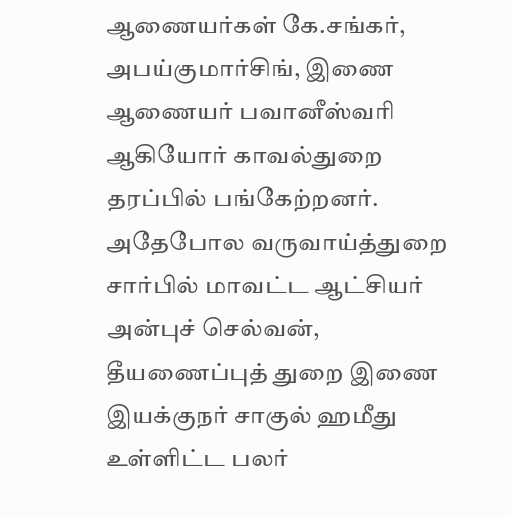ஆணையர்கள் கே.சங்கர், அபய்குமார்சிங், இணை ஆணையர் பவானீஸ்வரி ஆகியோர் காவல்துறை தரப்பில் பங்கேற்றனர். அதேபோல வருவாய்த்துறை சார்பில் மாவட்ட ஆட்சியர் அன்புச் செல்வன்,
தீயணைப்புத் துறை இணை இயக்குநர் சாகுல் ஹமீது உள்ளிட்ட பலர்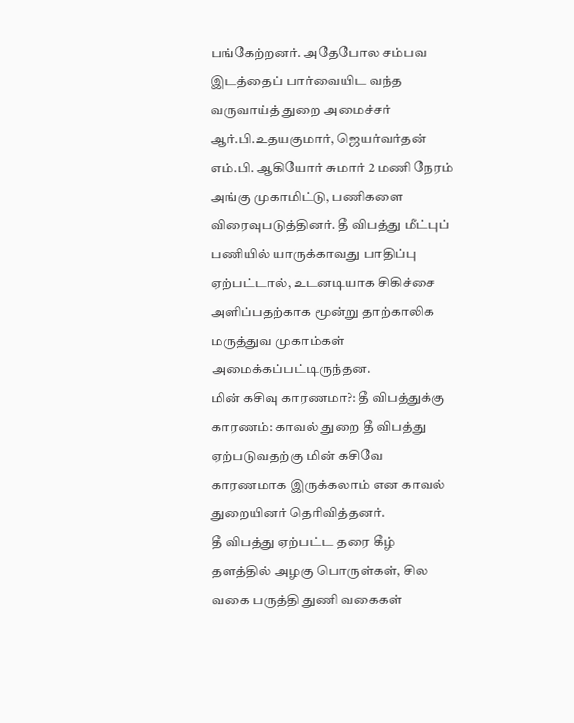பங்கேற்றனர். அதேபோல சம்பவ இடத்தைப் பார்வையிட வந்த வருவாய்த் துறை அமைச்சர் ஆர்.பி.உதயகுமார், ஜெயர்வர்தன் எம்.பி. ஆகியோர் சுமார் 2 மணி நேரம் அங்கு முகாமிட்டு, பணிகளை விரைவுபடுத்தினர். தீ விபத்து மீட்புப் பணியில் யாருக்காவது பாதிப்பு ஏற்பட்டால், உடனடியாக சிகிச்சை அளிப்பதற்காக மூன்று தாற்காலிக மருத்துவ முகாம்கள் அமைக்கப்பட்டிருந்தன.
மின் கசிவு காரணமா?: தீ விபத்துக்கு காரணம்: காவல் துறை தீ விபத்து ஏற்படுவதற்கு மின் கசிவே காரணமாக இருக்கலாம் என காவல் துறையினர் தெரிவித்தனர்.
தீ விபத்து ஏற்பட்ட தரை கீழ் தளத்தில் அழகு பொருள்கள், சில வகை பருத்தி துணி வகைகள்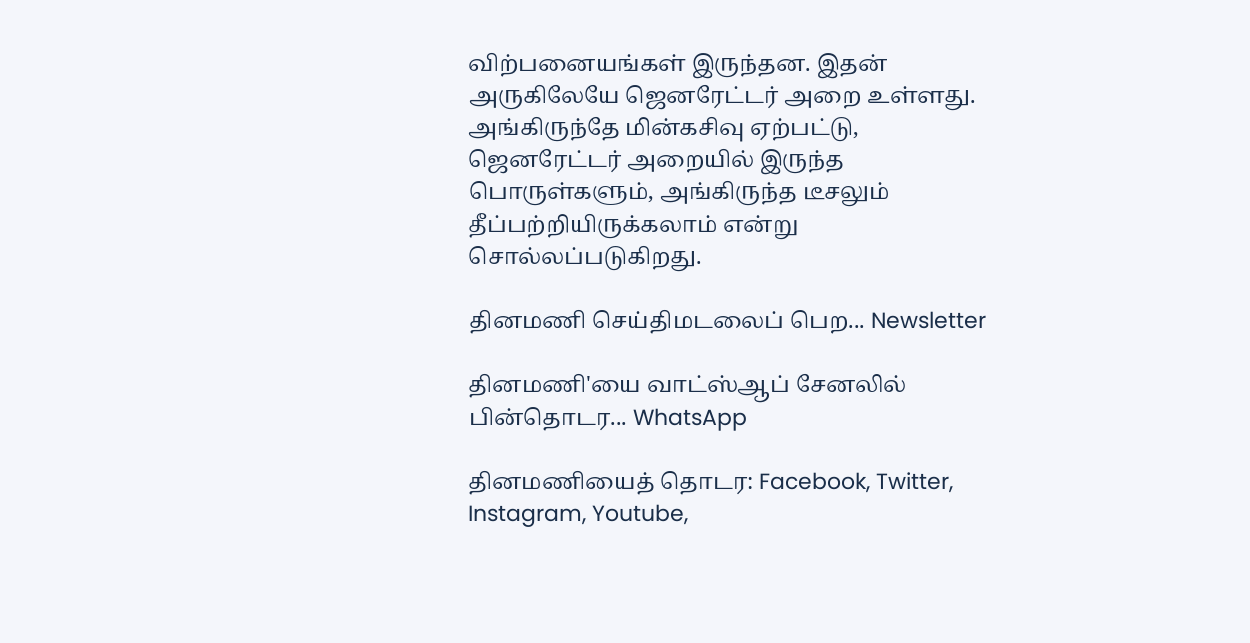விற்பனையங்கள் இருந்தன. இதன் அருகிலேயே ஜெனரேட்டர் அறை உள்ளது. அங்கிருந்தே மின்கசிவு ஏற்பட்டு, ஜெனரேட்டர் அறையில் இருந்த பொருள்களும், அங்கிருந்த டீசலும் தீப்பற்றியிருக்கலாம் என்று சொல்லப்படுகிறது.

தினமணி செய்திமடலைப் பெற... Newsletter

தினமணி'யை வாட்ஸ்ஆப் சேனலில் பின்தொடர... WhatsApp

தினமணியைத் தொடர: Facebook, Twitter, Instagram, Youtube,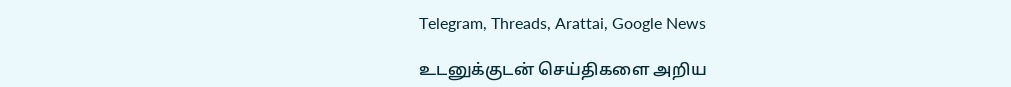Telegram, Threads, Arattai, Google News

உடனுக்குடன் செய்திகளை அறிய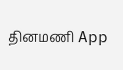தினமணி App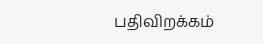பதிவிறக்கம்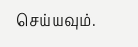செய்யவும்.